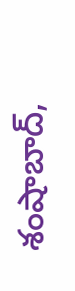శంషాబాద్,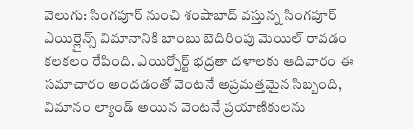వెలుగు: సింగపూర్ నుంచి శంషాబాద్ వస్తున్న సింగపూర్ ఎయిర్లైన్స్ విమానానికి బాంబు బెదిరింపు మెయిల్ రావడం కలకలం రేపింది. ఎయిర్పోర్ట్ భద్రతా దళాలకు ఆదివారం ఈ సమాచారం అందడంతో వెంటనే అప్రమత్తమైన సిబ్బంది, విమానం ల్యాండ్ అయిన వెంటనే ప్రయాణికులను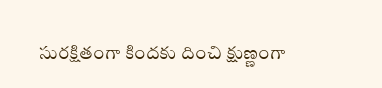సురక్షితంగా కిందకు దించి క్షుణ్ణంగా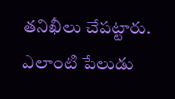తనిఖీలు చేపట్టారు. ఎలాంటి పేలుడు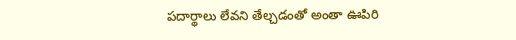పదార్థాలు లేవని తేల్చడంతో అంతా ఊపిరి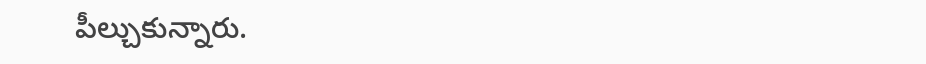పీల్చుకున్నారు.